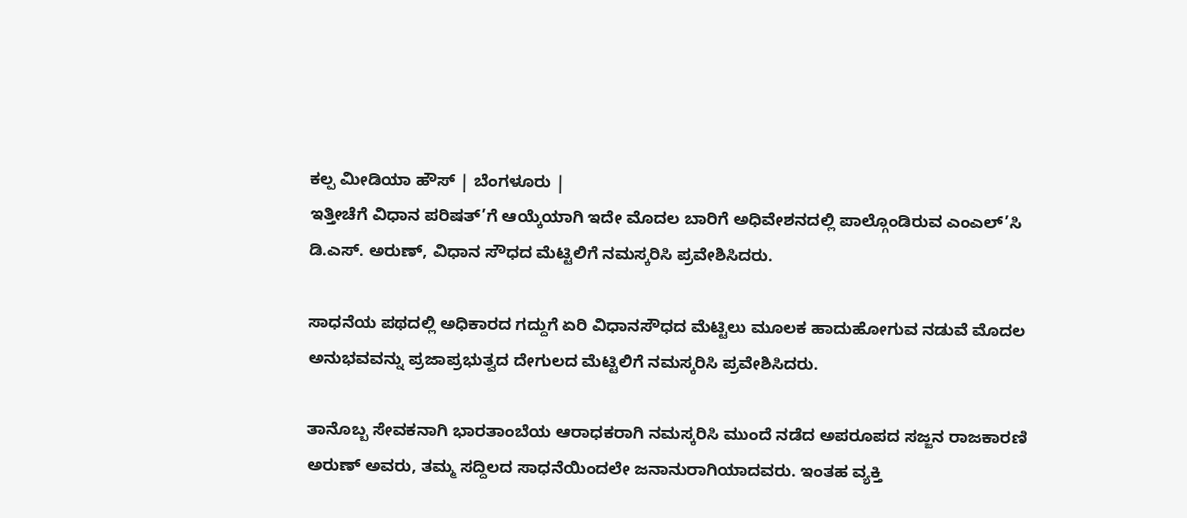ಕಲ್ಪ ಮೀಡಿಯಾ ಹೌಸ್ | ಬೆಂಗಳೂರು |
ಇತ್ತೀಚೆಗೆ ವಿಧಾನ ಪರಿಷತ್’ಗೆ ಆಯ್ಕೆಯಾಗಿ ಇದೇ ಮೊದಲ ಬಾರಿಗೆ ಅಧಿವೇಶನದಲ್ಲಿ ಪಾಲ್ಗೊಂಡಿರುವ ಎಂಎಲ್’ಸಿ ಡಿ.ಎಸ್. ಅರುಣ್, ವಿಧಾನ ಸೌಧದ ಮೆಟ್ಟಿಲಿಗೆ ನಮಸ್ಕರಿಸಿ ಪ್ರವೇಶಿಸಿದರು.

ಸಾಧನೆಯ ಪಥದಲ್ಲಿ ಅಧಿಕಾರದ ಗದ್ದುಗೆ ಏರಿ ವಿಧಾನಸೌಧದ ಮೆಟ್ಟಿಲು ಮೂಲಕ ಹಾದುಹೋಗುವ ನಡುವೆ ಮೊದಲ ಅನುಭವವನ್ನು ಪ್ರಜಾಪ್ರಭುತ್ವದ ದೇಗುಲದ ಮೆಟ್ಟಿಲಿಗೆ ನಮಸ್ಕರಿಸಿ ಪ್ರವೇಶಿಸಿದರು.

ತಾನೊಬ್ಬ ಸೇವಕನಾಗಿ ಭಾರತಾಂಬೆಯ ಆರಾಧಕರಾಗಿ ನಮಸ್ಕರಿಸಿ ಮುಂದೆ ನಡೆದ ಅಪರೂಪದ ಸಜ್ಜನ ರಾಜಕಾರಣಿ ಅರುಣ್ ಅವರು, ತಮ್ಮ ಸದ್ದಿಲದ ಸಾಧನೆಯಿಂದಲೇ ಜನಾನುರಾಗಿಯಾದವರು. ಇಂತಹ ವ್ಯಕ್ತಿ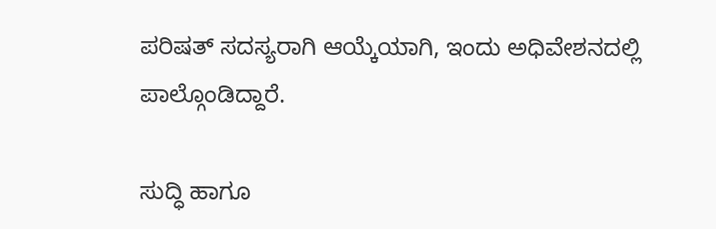ಪರಿಷತ್ ಸದಸ್ಯರಾಗಿ ಆಯ್ಕೆಯಾಗಿ, ಇಂದು ಅಧಿವೇಶನದಲ್ಲಿ ಪಾಲ್ಗೊಂಡಿದ್ದಾರೆ.

ಸುದ್ಧಿ ಹಾಗೂ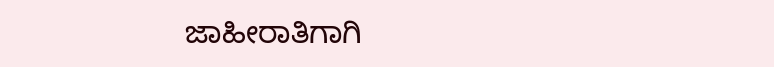ಜಾಹೀರಾತಿಗಾಗಿ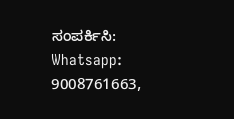ಸಂಪರ್ಕಿಸಿ: Whatsapp: 9008761663,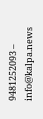9481252093 – info@kalpa.news